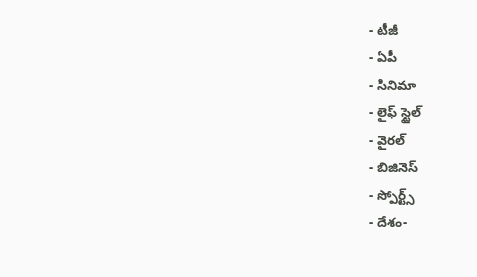- టీజీ
- ఏపీ
- సినిమా
- లైఫ్ స్టైల్
- వైరల్
- బిజినెస్
- స్పోర్ట్స్
- దేశం-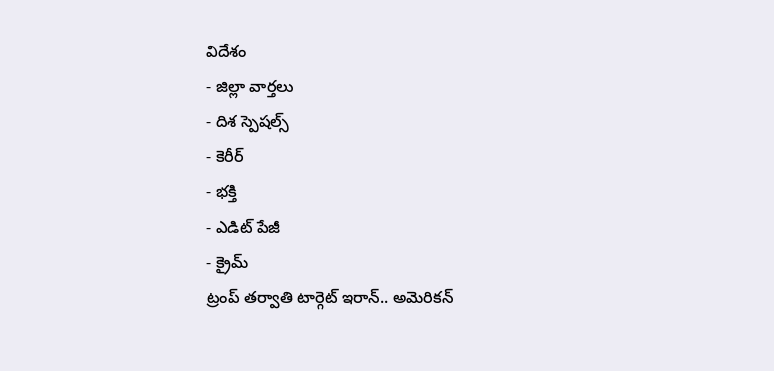విదేశం
- జిల్లా వార్తలు
- దిశ స్పెషల్స్
- కెరీర్
- భక్తి
- ఎడిట్ పేజీ
- క్రైమ్
ట్రంప్ తర్వాతి టార్గెట్ ఇరాన్.. అమెరికన్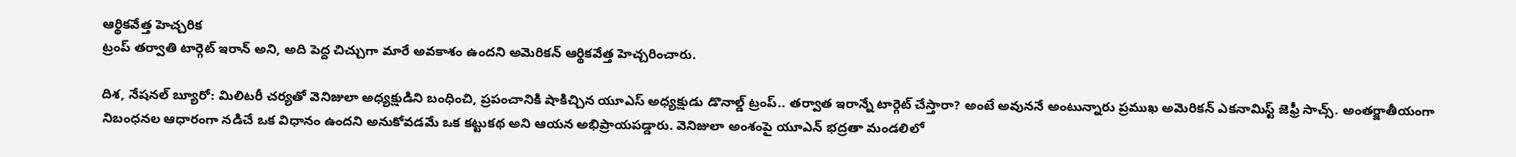ఆర్థికవేత్త హెచ్చరిక
ట్రంప్ తర్వాతి టార్గెట్ ఇరాన్ అని, అది పెద్ద చిచ్చుగా మారే అవకాశం ఉందని అమెరికన్ ఆర్థికవేత్త హెచ్చరించారు.

దిశ, నేషనల్ బ్యూరో: మిలిటరీ చర్యతో వెనిజులా అధ్యక్షుడిని బంధించి, ప్రపంచానికి షాకిచ్చిన యూఎస్ అధ్యక్షుడు డొనాల్డ్ ట్రంప్.. తర్వాత ఇరాన్నే టార్గెట్ చేస్తారా? అంటే అవుననే అంటున్నారు ప్రముఖ అమెరికన్ ఎకనామిస్ట్ జెఫ్రీ సాచ్స్. అంతర్జాతీయంగా నిబంధనల ఆధారంగా నడిచే ఒక విధానం ఉందని అనుకోవడమే ఒక కట్టుకథ అని ఆయన అభిప్రాయపడ్డారు. వెనిజులా అంశంపై యూఎన్ భద్రతా మండలిలో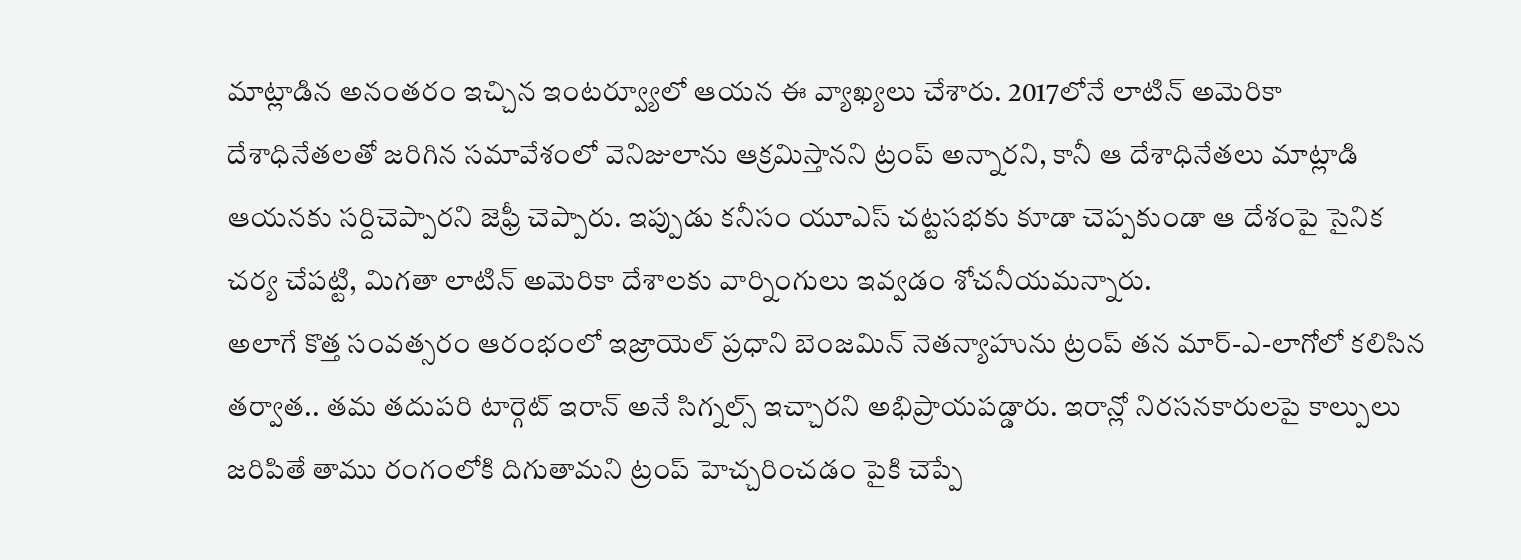మాట్లాడిన అనంతరం ఇచ్చిన ఇంటర్వ్యూలో ఆయన ఈ వ్యాఖ్యలు చేశారు. 2017లోనే లాటిన్ అమెరికా దేశాధినేతలతో జరిగిన సమావేశంలో వెనిజులాను ఆక్రమిస్తానని ట్రంప్ అన్నారని, కానీ ఆ దేశాధినేతలు మాట్లాడి ఆయనకు సర్దిచెప్పారని జెఫ్రీ చెప్పారు. ఇప్పుడు కనీసం యూఎస్ చట్టసభకు కూడా చెప్పకుండా ఆ దేశంపై సైనిక చర్య చేపట్టి, మిగతా లాటిన్ అమెరికా దేశాలకు వార్నింగులు ఇవ్వడం శోచనీయమన్నారు.
అలాగే కొత్త సంవత్సరం ఆరంభంలో ఇజ్రాయెల్ ప్రధాని బెంజమిన్ నెతన్యాహును ట్రంప్ తన మార్-ఎ-లాగోలో కలిసిన తర్వాత.. తమ తదుపరి టార్గెట్ ఇరాన్ అనే సిగ్నల్స్ ఇచ్చారని అభిప్రాయపడ్డారు. ఇరాన్లో నిరసనకారులపై కాల్పులు జరిపితే తాము రంగంలోకి దిగుతామని ట్రంప్ హెచ్చరించడం పైకి చెప్పే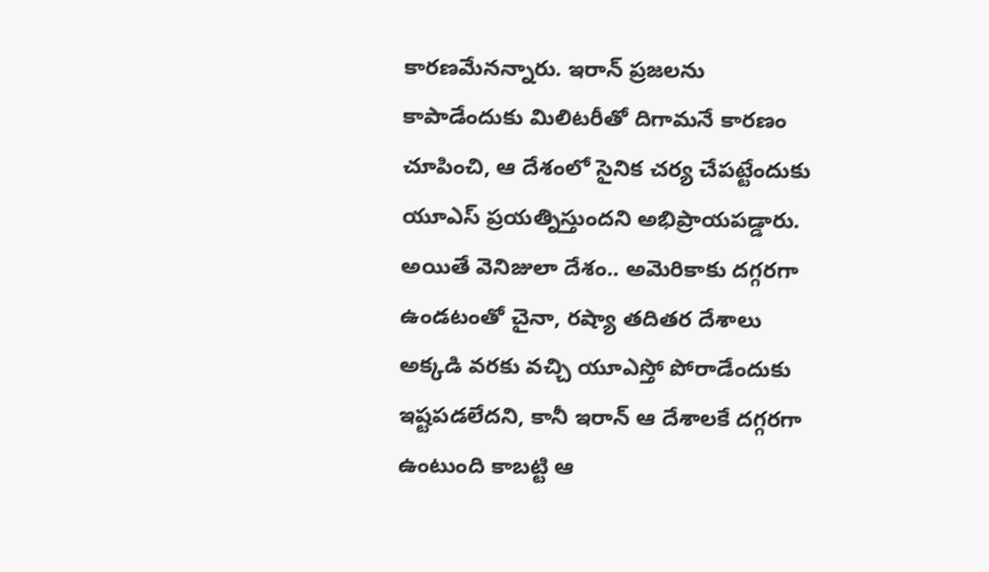కారణమేనన్నారు. ఇరాన్ ప్రజలను కాపాడేందుకు మిలిటరీతో దిగామనే కారణం చూపించి, ఆ దేశంలో సైనిక చర్య చేపట్టేందుకు యూఎస్ ప్రయత్నిస్తుందని అభిప్రాయపడ్డారు. అయితే వెనిజులా దేశం.. అమెరికాకు దగ్గరగా ఉండటంతో చైనా, రష్యా తదితర దేశాలు అక్కడి వరకు వచ్చి యూఎస్తో పోరాడేందుకు ఇష్టపడలేదని, కానీ ఇరాన్ ఆ దేశాలకే దగ్గరగా ఉంటుంది కాబట్టి ఆ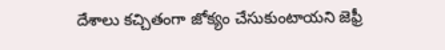దేశాలు కచ్చితంగా జోక్యం చేసుకుంటాయని జెఫ్రీ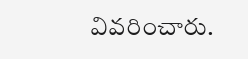వివరించారు.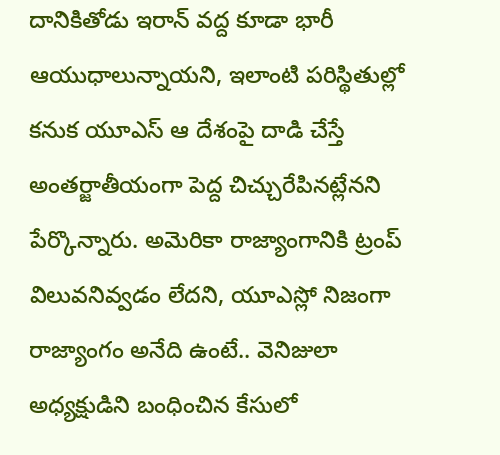దానికితోడు ఇరాన్ వద్ద కూడా భారీ ఆయుధాలున్నాయని, ఇలాంటి పరిస్థితుల్లో కనుక యూఎస్ ఆ దేశంపై దాడి చేస్తే అంతర్జాతీయంగా పెద్ద చిచ్చురేపినట్లేనని పేర్కొన్నారు. అమెరికా రాజ్యాంగానికి ట్రంప్ విలువనివ్వడం లేదని, యూఎస్లో నిజంగా రాజ్యాంగం అనేది ఉంటే.. వెనిజులా అధ్యక్షుడిని బంధించిన కేసులో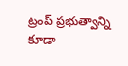ట్రంప్ ప్రభుత్వాన్ని కూడా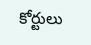కోర్టులు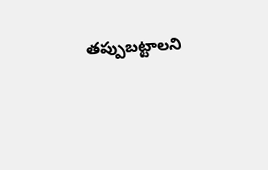తప్పుబట్టాలని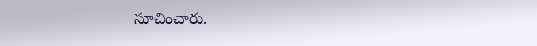సూచించారు.